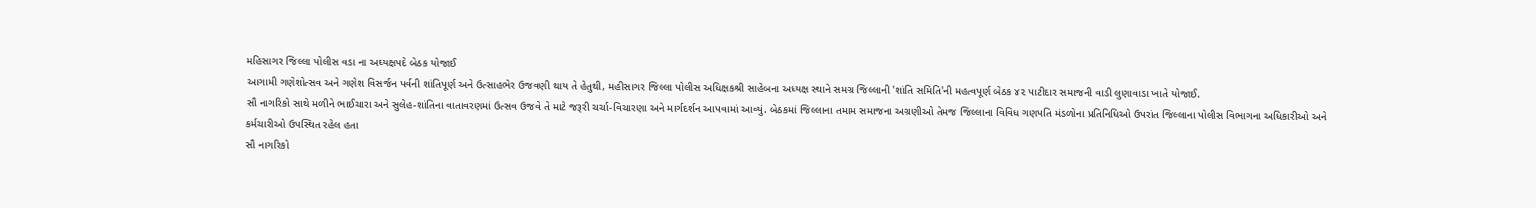મહિસાગર જિલ્લા પોલીસ વડા ના અઘ્યક્ષપદે બેઠક યોજાઈ
આગામી ગણેશોત્સવ અને ગણેશ વિસર્જન પર્વની શાંતિપૂર્ણ અને ઉત્સાહભેર ઉજવણી થાય તે હેતુથી, મહીસાગર જિલ્લા પોલીસ અધિક્ષકશ્રી સાહેબના અધ્યક્ષ સ્થાને સમગ્ર જિલ્લાની 'શાંતિ સમિતિ'ની મહત્વપૂર્ણ બેઠક ૪૨ પાટીદાર સમાજની વાડી લુણાવાડા ખાતે યોજાઈ.
સૌ નાગરિકો સાથે મળીને ભાઈચારા અને સુલેહ-શાંતિના વાતાવરણમાં ઉત્સવ ઉજવે તે માટે જરૂરી ચર્ચા-વિચારણા અને માર્ગદર્શન આપવામાં આવ્યું. બેઠકમાં જિલ્લાના તમામ સમાજના અગ્રણીઓ તેમજ જિલ્લાના વિવિધ ગણપતિ મંડળોના પ્રતિનિધિઓ ઉપરાંત જિલ્લાના પોલીસ વિભાગના અધિકારીઓ અને કર્મચારીઓ ઉપસ્થિત રહેલ હતા
સૌ નાગરિકો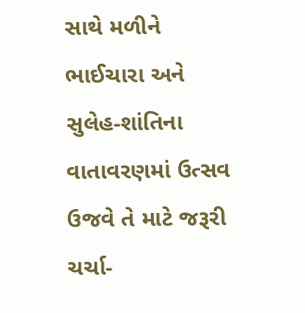સાથે મળીને ભાઈચારા અને સુલેહ-શાંતિના વાતાવરણમાં ઉત્સવ ઉજવે તે માટે જરૂરી ચર્ચા-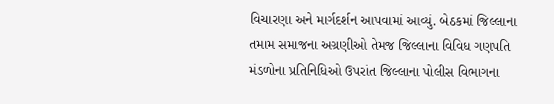વિચારણા અને માર્ગદર્શન આપવામાં આવ્યું. બેઠકમાં જિલ્લાના તમામ સમાજના અગ્રણીઓ તેમજ જિલ્લાના વિવિધ ગણપતિ મંડળોના પ્રતિનિધિઓ ઉપરાંત જિલ્લાના પોલીસ વિભાગના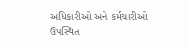અધિકારીઓ અને કર્મચારીઓ ઉપસ્થિત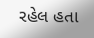રહેલ હતા